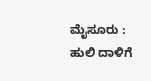ಮೈಸೂರು : ಹುಲಿ ದಾಳಿಗೆ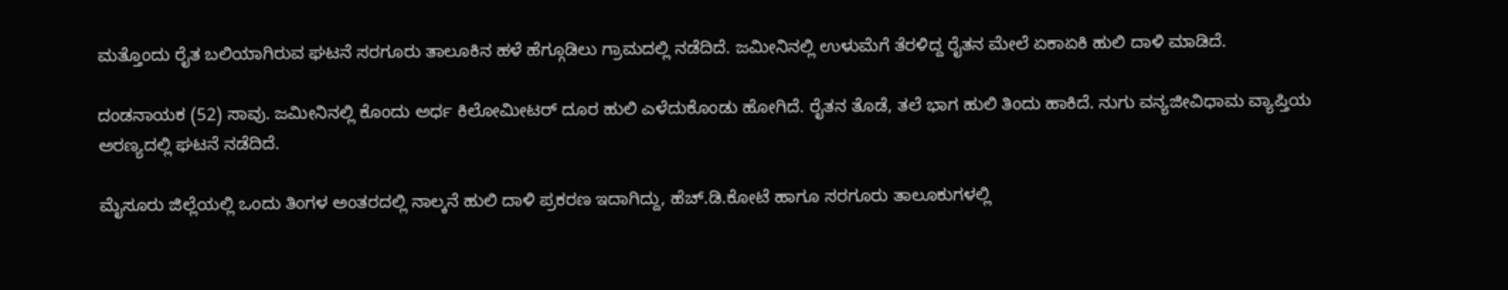ಮತ್ತೊಂದು ರೈತ ಬಲಿಯಾಗಿರುವ ಘಟನೆ ಸರಗೂರು ತಾಲೂಕಿನ ಹಳೆ ಹೆಗ್ಗೂಡಿಲು ಗ್ರಾಮದಲ್ಲಿ ನಡೆದಿದೆ. ಜಮೀನಿನಲ್ಲಿ ಉಳುಮೆಗೆ ತೆರಳಿದ್ದ ರೈತನ ಮೇಲೆ ಏಕಾಏಕಿ ಹುಲಿ ದಾಳಿ ಮಾಡಿದೆ.

ದಂಡನಾಯಕ (52) ಸಾವು. ಜಮೀನಿನಲ್ಲಿ ಕೊಂದು ಅರ್ಧ ಕಿಲೋಮೀಟರ್ ದೂರ ಹುಲಿ ಎಳೆದುಕೊಂಡು ಹೋಗಿದೆ. ರೈತನ ತೊಡೆ, ತಲೆ ಭಾಗ ಹುಲಿ ತಿಂದು ಹಾಕಿದೆ. ನುಗು ವನ್ಯಜೀವಿಧಾಮ ವ್ಯಾಪ್ತಿಯ ಅರಣ್ಯದಲ್ಲಿ ಘಟನೆ ನಡೆದಿದೆ.

ಮೈಸೂರು ಜಿಲ್ಲೆಯಲ್ಲಿ ಒಂದು ತಿಂಗಳ ಅಂತರದಲ್ಲಿ ನಾಲ್ಕನೆ ಹುಲಿ ದಾಳಿ ಪ್ರಕರಣ ಇದಾಗಿದ್ದು, ಹೆಚ್.ಡಿ.ಕೋಟೆ ಹಾಗೂ ಸರಗೂರು ತಾಲೂಕುಗಳಲ್ಲಿ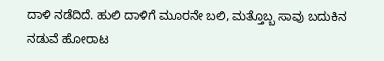ದಾಳಿ ನಡೆದಿದೆ. ಹುಲಿ ದಾಳಿಗೆ ಮೂರನೇ ಬಲಿ, ಮತ್ತೊಬ್ಬ ಸಾವು ಬದುಕಿನ‌ ನಡುವೆ ಹೋರಾಟ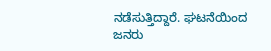ನಡೆಸುತ್ತಿದ್ದಾರೆ. ಘಟನೆಯಿಂದ ಜನರು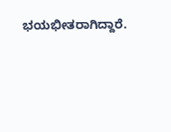ಭಯಭೀತರಾಗಿದ್ದಾರೆ.